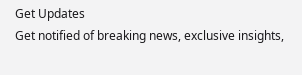Get Updates
Get notified of breaking news, exclusive insights,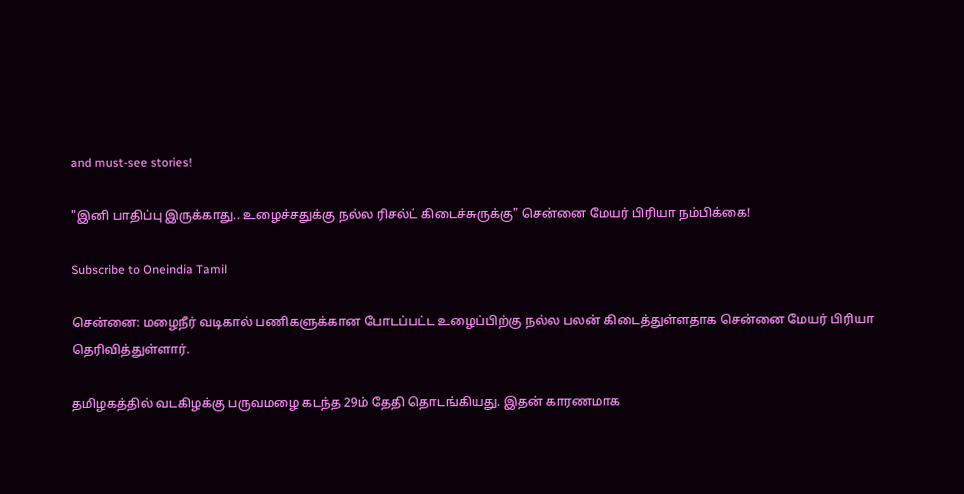and must-see stories!

"இனி பாதிப்பு இருக்காது.. உழைச்சதுக்கு நல்ல ரிசல்ட் கிடைச்சுருக்கு" சென்னை மேயர் பிரியா நம்பிக்கை!

Subscribe to Oneindia Tamil

சென்னை: மழைநீர் வடிகால் பணிகளுக்கான போடப்பட்ட உழைப்பிற்கு நல்ல பலன் கிடைத்துள்ளதாக சென்னை மேயர் பிரியா தெரிவித்துள்ளார்.

தமிழகத்தில் வடகிழக்கு பருவமழை கடந்த 29ம் தேதி தொடங்கியது. இதன் காரணமாக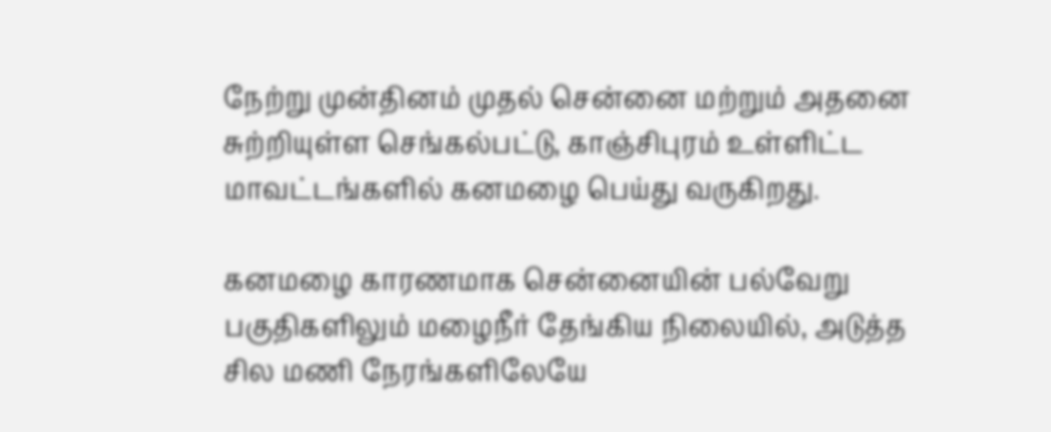நேற்று முன்தினம் முதல் சென்னை மற்றும் அதனை சுற்றியுள்ள செங்கல்பட்டு, காஞ்சிபுரம் உள்ளிட்ட மாவட்டங்களில் கனமழை பெய்து வருகிறது.

கனமழை காரணமாக சென்னையின் பல்வேறு பகுதிகளிலும் மழைநீர் தேங்கிய நிலையில், அடுத்த சில மணி நேரங்களிலேயே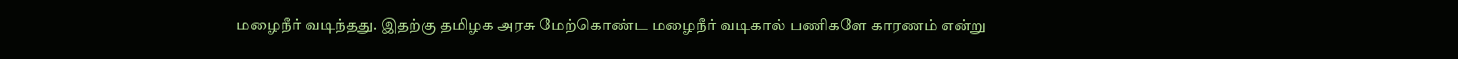மழைநீர் வடிந்தது. இதற்கு தமிழக அரசு மேற்கொண்ட மழைநீர் வடிகால் பணிகளே காரணம் என்று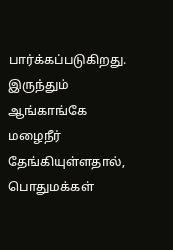பார்க்கப்படுகிறது. இருந்தும் ஆங்காங்கே மழைநீர் தேங்கியுள்ளதால், பொதுமக்கள்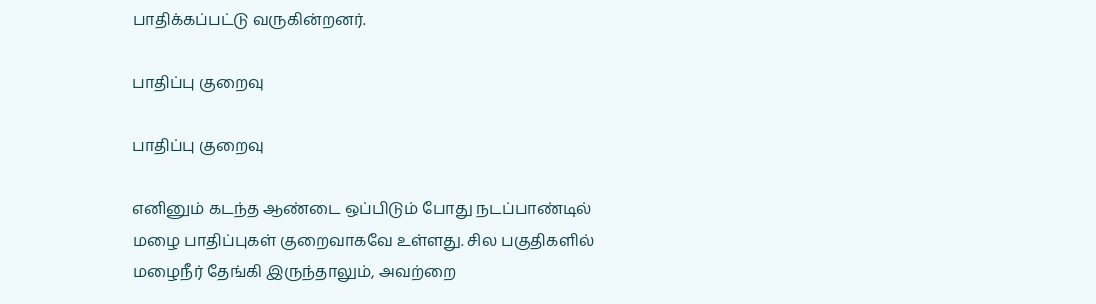பாதிக்கப்பட்டு வருகின்றனர்.

பாதிப்பு குறைவு

பாதிப்பு குறைவு

எனினும் கடந்த ஆண்டை ஒப்பிடும் போது நடப்பாண்டில் மழை பாதிப்புகள் குறைவாகவே உள்ளது. சில பகுதிகளில் மழைநீர் தேங்கி இருந்தாலும், அவற்றை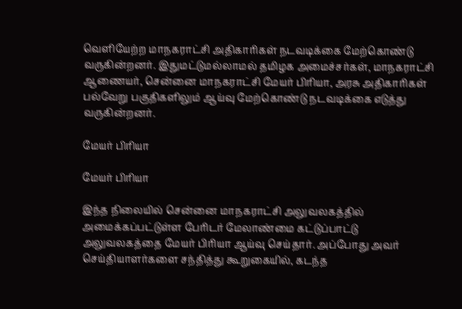வெளியேற்ற மாநகராட்சி அதிகாரிகள் நடவடிக்கை மேற்கொண்டு வருகின்றனர். இதுமட்டுமல்லாமல் தமிழக அமைச்சர்கள், மாநகராட்சி ஆணையர், சென்னை மாநகராட்சி மேயர் பிரியா, அரசு அதிகாரிகள் பல்வேறு பகுதிகளிலும் ஆய்வு மேற்கொண்டு நடவடிக்கை எடுத்து வருகின்றனர்.

மேயர் பிரியா

மேயர் பிரியா

இந்த நிலையில் சென்னை மாநகராட்சி அலுவலகத்தில் அமைக்கப்பட்டுள்ள பேரிடர் மேலாண்மை கட்டுப்பாட்டு அலுவலகத்தை மேயர் பிரியா ஆய்வு செய்தார். அப்போது அவர் செய்தியாளர்களை சந்தித்து கூறுகையில், கடந்த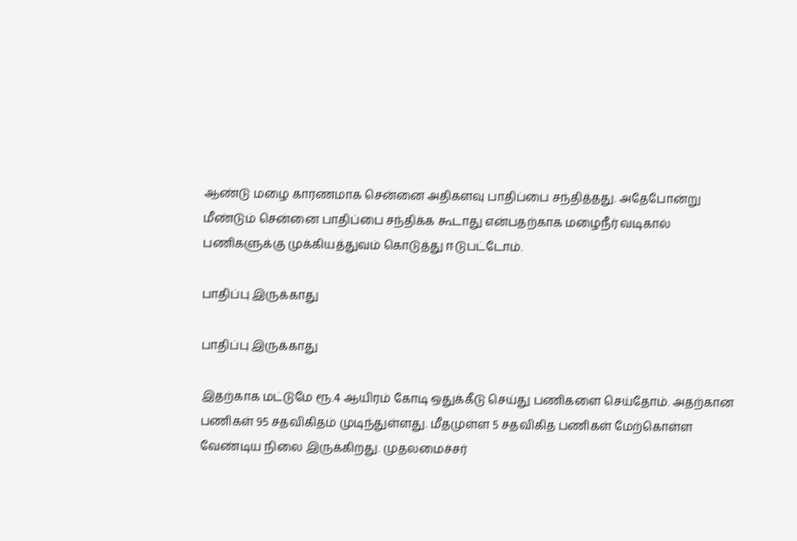ஆண்டு மழை காரணமாக சென்னை அதிகளவு பாதிப்பை சந்தித்தது. அதேபோன்று மீண்டும் சென்னை பாதிப்பை சந்திக்க கூடாது என்பதற்காக மழைநீர் வடிகால் பணிகளுக்கு முக்கியத்துவம் கொடுத்து ஈடுபட்டோம்.

பாதிப்பு இருக்காது

பாதிப்பு இருக்காது

இதற்காக மட்டுமே ரூ.4 ஆயிரம் கோடி ஒதுக்கீடு செய்து பணிகளை செய்தோம். அதற்கான பணிகள் 95 சதவிகிதம் முடிந்துள்ளது. மீதமுள்ள 5 சதவிகித பணிகள் மேற்கொள்ள வேண்டிய நிலை இருக்கிறது. முதலமைச்சர்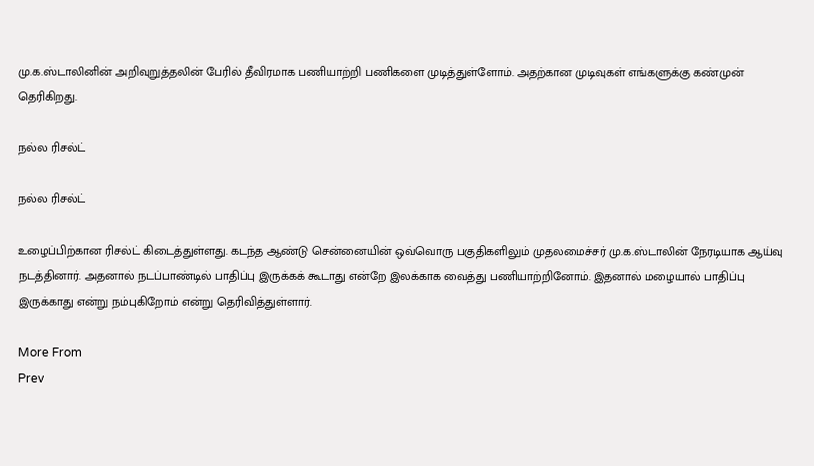மு.க.ஸ்டாலினின் அறிவுறுத்தலின் பேரில் தீவிரமாக பணியாற்றி பணிகளை முடித்துள்ளோம். அதற்கான முடிவுகள் எங்களுக்கு கண்முன் தெரிகிறது.

நல்ல ரிசல்ட்

நல்ல ரிசல்ட்

உழைப்பிற்கான ரிசல்ட் கிடைத்துள்ளது. கடந்த ஆண்டு சென்னையின் ஒவ்வொரு பகுதிகளிலும் முதலமைச்சர் மு.க.ஸ்டாலின் நேரடியாக ஆய்வு நடத்தினார். அதனால் நடப்பாண்டில் பாதிப்பு இருக்கக் கூடாது என்றே இலக்காக வைத்து பணியாற்றினோம். இதனால் மழையால் பாதிப்பு இருக்காது என்று நம்புகிறோம் என்று தெரிவித்துள்ளார்.

More From
Prev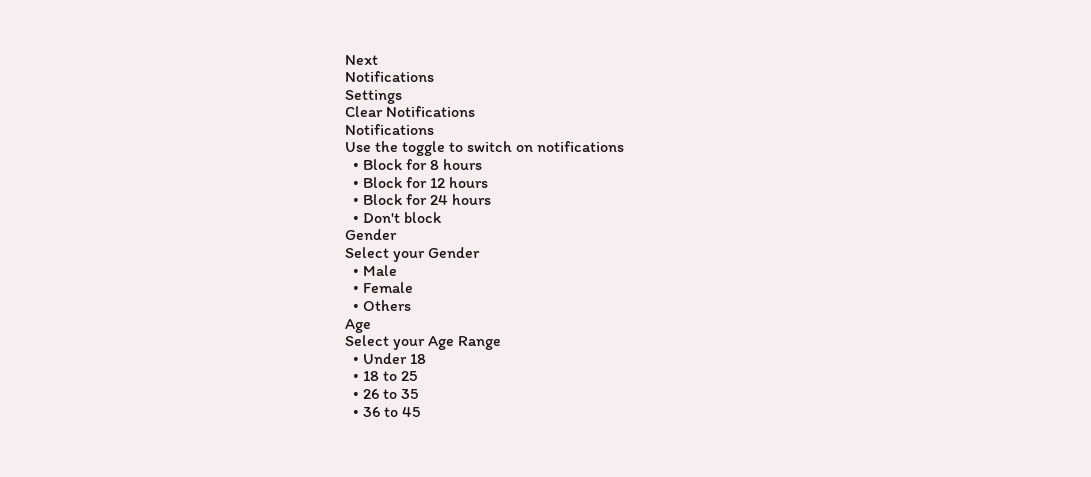Next
Notifications
Settings
Clear Notifications
Notifications
Use the toggle to switch on notifications
  • Block for 8 hours
  • Block for 12 hours
  • Block for 24 hours
  • Don't block
Gender
Select your Gender
  • Male
  • Female
  • Others
Age
Select your Age Range
  • Under 18
  • 18 to 25
  • 26 to 35
  • 36 to 45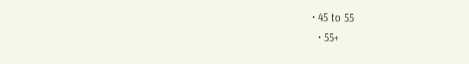• 45 to 55
  • 55+